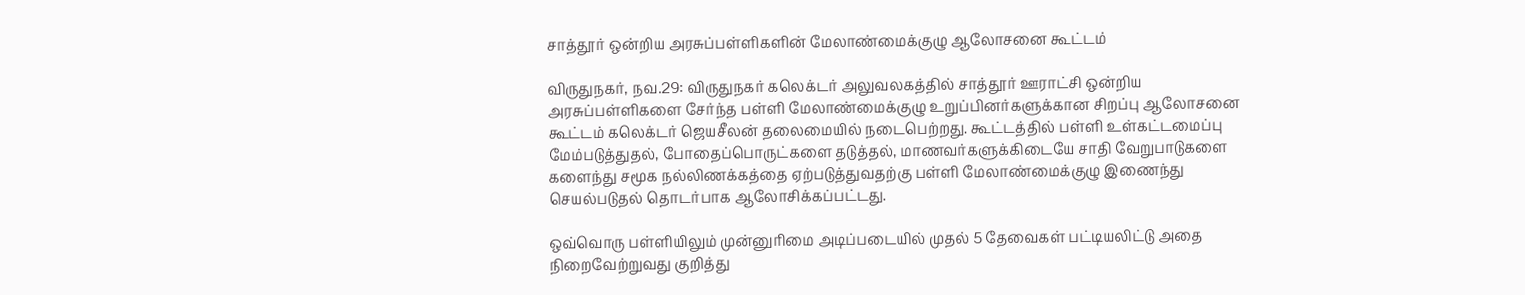சாத்தூர் ஒன்றிய அரசுப்பள்ளிகளின் மேலாண்மைக்குழு ஆலோசனை கூட்டம்

விருதுநகர், நவ.29: விருதுநகர் கலெக்டர் அலுவலகத்தில் சாத்தூர் ஊராட்சி ஒன்றிய அரசுப்பள்ளிகளை சேர்ந்த பள்ளி மேலாண்மைக்குழு உறுப்பினர்களுக்கான சிறப்பு ஆலோசனை கூட்டம் கலெக்டர் ஜெயசீலன் தலைமையில் நடைபெற்றது. கூட்டத்தில் பள்ளி உள்கட்டமைப்பு மேம்படுத்துதல், போதைப்பொருட்களை தடுத்தல், மாணவர்களுக்கிடையே சாதி வேறுபாடுகளை களைந்து சமூக நல்லிணக்கத்தை ஏற்படுத்துவதற்கு பள்ளி மேலாண்மைக்குழு இணைந்து செயல்படுதல் தொடர்பாக ஆலோசிக்கப்பட்டது.

ஒவ்வொரு பள்ளியிலும் முன்னுரிமை அடிப்படையில் முதல் 5 தேவைகள் பட்டியலிட்டு அதை நிறைவேற்றுவது குறித்து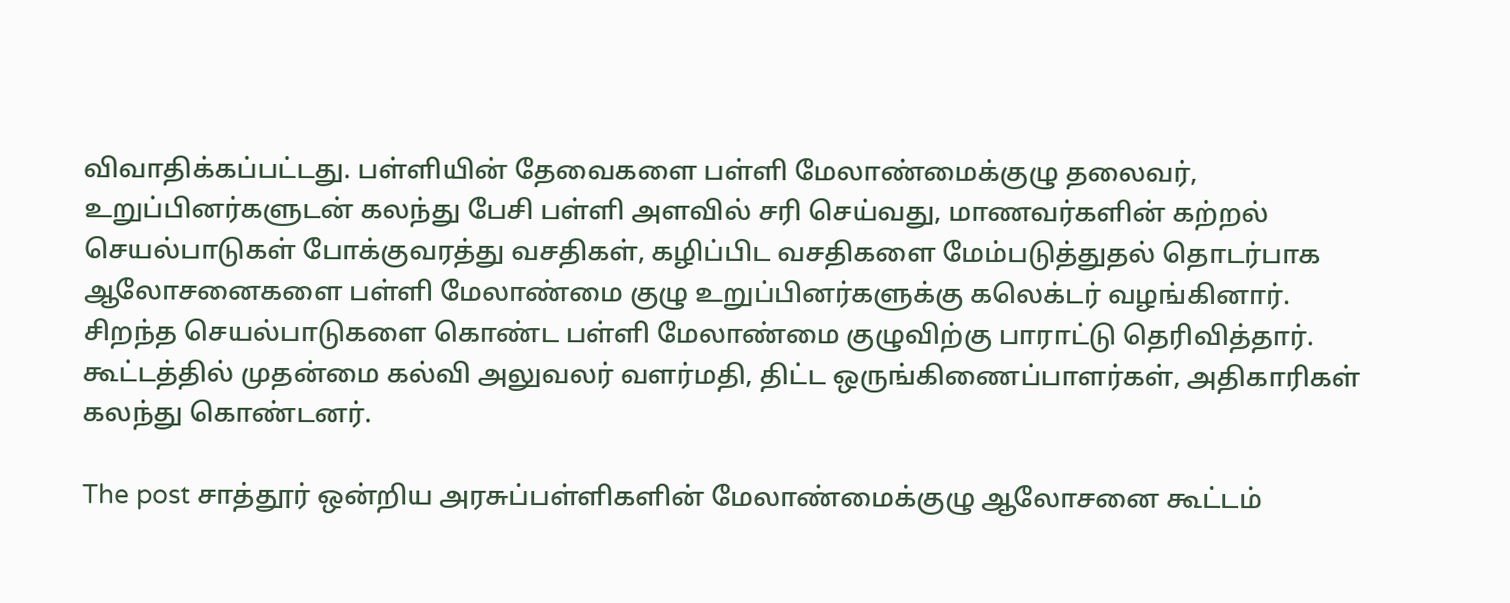விவாதிக்கப்பட்டது. பள்ளியின் தேவைகளை பள்ளி மேலாண்மைக்குழு தலைவர், உறுப்பினர்களுடன் கலந்து பேசி பள்ளி அளவில் சரி செய்வது, மாணவர்களின் கற்றல் செயல்பாடுகள் போக்குவரத்து வசதிகள், கழிப்பிட வசதிகளை மேம்படுத்துதல் தொடர்பாக ஆலோசனைகளை பள்ளி மேலாண்மை குழு உறுப்பினர்களுக்கு கலெக்டர் வழங்கினார். சிறந்த செயல்பாடுகளை கொண்ட பள்ளி மேலாண்மை குழுவிற்கு பாராட்டு தெரிவித்தார். கூட்டத்தில் முதன்மை கல்வி அலுவலர் வளர்மதி, திட்ட ஒருங்கிணைப்பாளர்கள், அதிகாரிகள் கலந்து கொண்டனர்.

The post சாத்தூர் ஒன்றிய அரசுப்பள்ளிகளின் மேலாண்மைக்குழு ஆலோசனை கூட்டம்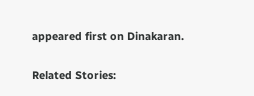appeared first on Dinakaran.

Related Stories: